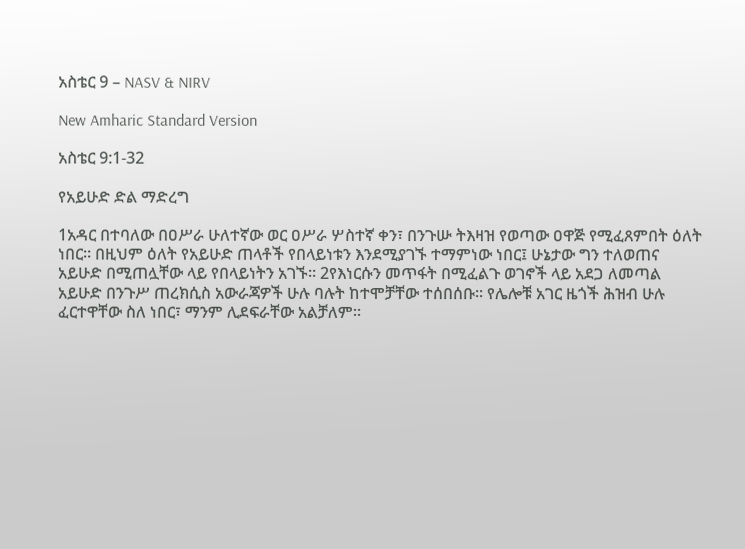አስቴር 9 – NASV & NIRV

New Amharic Standard Version

አስቴር 9:1-32

የአይሁድ ድል ማድረግ

1አዳር በተባለው በዐሥራ ሁለተኛው ወር ዐሥራ ሦስተኛ ቀን፣ በንጉሡ ትእዛዝ የወጣው ዐዋጅ የሚፈጸምበት ዕለት ነበር። በዚህም ዕለት የአይሁድ ጠላቶች የበላይነቱን እንደሚያገኙ ተማምነው ነበር፤ ሁኔታው ግን ተለወጠና አይሁድ በሚጠሏቸው ላይ የበላይነትን አገኙ። 2የእነርሱን መጥፋት በሚፈልጉ ወገኖች ላይ አደጋ ለመጣል አይሁድ በንጉሥ ጠረክሲስ አውራጃዎች ሁሉ ባሉት ከተሞቻቸው ተሰበሰቡ። የሌሎቹ አገር ዜጎች ሕዝብ ሁሉ ፈርተዋቸው ስለ ነበር፣ ማንም ሊደፍራቸው አልቻለም።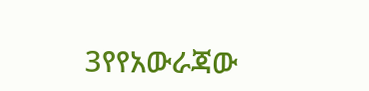3የየአውራጃው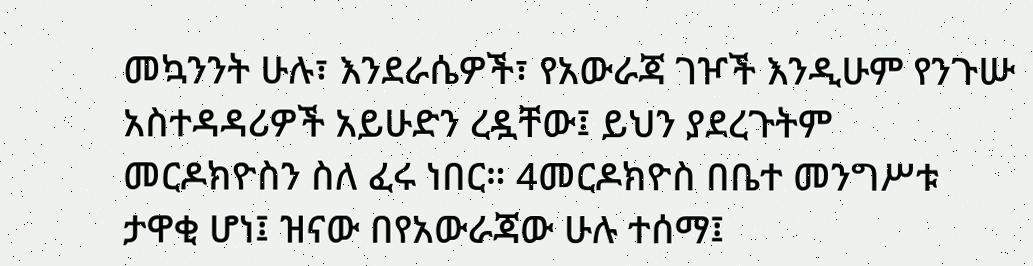መኳንንት ሁሉ፣ እንደራሴዎች፣ የአውራጃ ገዦች እንዲሁም የንጉሡ አስተዳዳሪዎች አይሁድን ረዷቸው፤ ይህን ያደረጉትም መርዶክዮስን ስለ ፈሩ ነበር። 4መርዶክዮስ በቤተ መንግሥቱ ታዋቂ ሆነ፤ ዝናው በየአውራጃው ሁሉ ተሰማ፤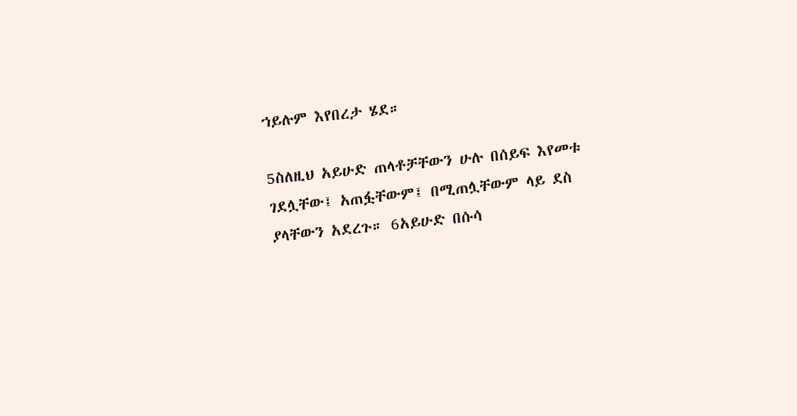ኀይሉም እየበረታ ሄደ።

5ስለዚህ አይሁድ ጠላቶቻቸውን ሁሉ በሰይፍ እየመቱ ገደሏቸው፤ አጠፏቸውም፤ በሚጠሏቸውም ላይ ደስ ያላቸውን አደረጉ። 6አይሁድ በሱሳ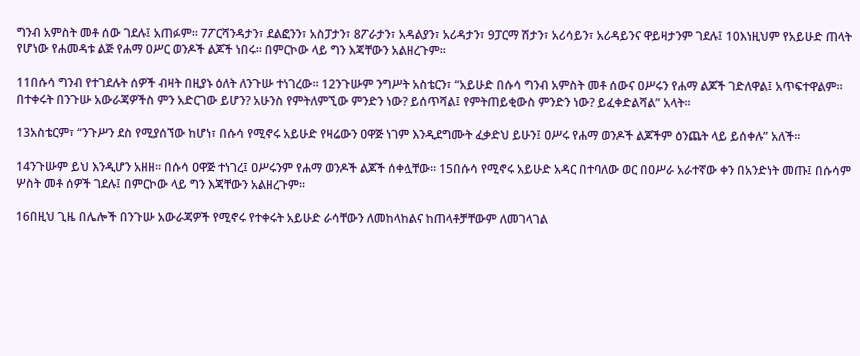ግንብ አምስት መቶ ሰው ገደሉ፤ አጠፉም። 7ፖርሻንዳታን፣ ደልፎንን፣ አስፓታን፣ 8ፖራታን፣ አዳልያን፣ አሪዳታን፣ 9ፓርማ ሽታን፣ አሪሳይን፣ አሪዳይንና ዋይዛታንም ገደሉ፤ 10እነዚህም የአይሁድ ጠላት የሆነው የሐመዳቱ ልጅ የሐማ ዐሥር ወንዶች ልጆች ነበሩ። በምርኮው ላይ ግን እጃቸውን አልዘረጉም።

11በሱሳ ግንብ የተገደሉት ሰዎች ብዛት በዚያኑ ዕለት ለንጉሡ ተነገረው። 12ንጉሡም ንግሥት አስቴርን፣ “አይሁድ በሱሳ ግንብ አምስት መቶ ሰውና ዐሥሩን የሐማ ልጆች ገድለዋል፤ አጥፍተዋልም። በተቀሩት በንጉሡ አውራጃዎችስ ምን አድርገው ይሆን? አሁንስ የምትለምኚው ምንድን ነው? ይሰጥሻል፤ የምትጠይቂውስ ምንድን ነው? ይፈቀድልሻል” አላት።

13አስቴርም፣ “ንጉሥን ደስ የሚያሰኘው ከሆነ፣ በሱሳ የሚኖሩ አይሁድ የዛሬውን ዐዋጅ ነገም እንዲደግሙት ፈቃድህ ይሁን፤ ዐሥሩ የሐማ ወንዶች ልጆችም ዕንጨት ላይ ይሰቀሉ” አለች።

14ንጉሡም ይህ እንዲሆን አዘዘ። በሱሳ ዐዋጅ ተነገረ፤ ዐሥሩንም የሐማ ወንዶች ልጆች ሰቀሏቸው። 15በሱሳ የሚኖሩ አይሁድ አዳር በተባለው ወር በዐሥራ አራተኛው ቀን በአንድነት መጡ፤ በሱሳም ሦስት መቶ ሰዎች ገደሉ፤ በምርኮው ላይ ግን እጃቸውን አልዘረጉም።

16በዚህ ጊዜ በሌሎች በንጉሡ አውራጃዎች የሚኖሩ የተቀሩት አይሁድ ራሳቸውን ለመከላከልና ከጠላቶቻቸውም ለመገላገል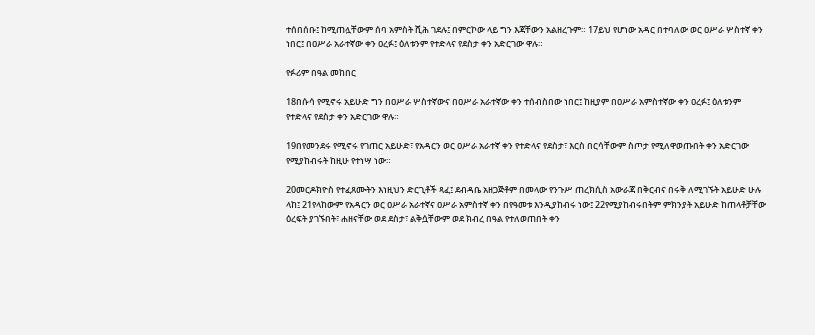ተሰበሰቡ፤ ከሚጠሏቸውም ሰባ አምስት ሺሕ ገደሉ፤ በምርኮው ላይ ግን እጃቸውን አልዘረጉም። 17ይህ የሆነው አዳር በተባለው ወር ዐሥራ ሦስተኛ ቀን ነበር፤ በዐሥራ አራተኛው ቀን ዐረፉ፤ ዕለቱንም የተድላና የደስታ ቀን አድርገው ዋሉ።

የፉሪም በዓል መከበር

18በሱሳ የሚኖሩ አይሁድ ግን በዐሥራ ሦስተኛውና በዐሥራ አራተኛው ቀን ተሰብስበው ነበር፤ ከዚያም በዐሥራ አምስተኛው ቀን ዐረፉ፤ ዕለቱንም የተድላና የደስታ ቀን አድርገው ዋሉ።

19በየመንደሩ የሚኖሩ የገጠር አይሁድ፣ የአዳርን ወር ዐሥራ አራተኛ ቀን የተድላና የደስታ፣ እርስ በርሳቸውም ስጦታ የሚለዋወጡበት ቀን አድርገው የሚያከብሩት ከዚሁ የተነሣ ነው።

20መርዶክዮስ የተፈጸሙትን እነዚህን ድርጊቶች ጻፈ፤ ደብዳቤ አዘጋጅቶም በመላው የንጉሥ ጠረክሲስ አውራጃ በቅርብና በሩቅ ለሚገኙት አይሁድ ሁሉ ላከ፤ 21የላከውም የአዳርን ወር ዐሥራ አራተኛና ዐሥራ አምስተኛ ቀን በየዓመቱ እንዲያከብሩ ነው፤ 22የሚያከብሩበትም ምክንያት አይሁድ ከጠላቶቻቸው ዕረፍት ያገኙበት፣ ሐዘናቸው ወደ ደስታ፣ ልቅሷቸውም ወደ ክብረ በዓል የተለወጠበት ቀን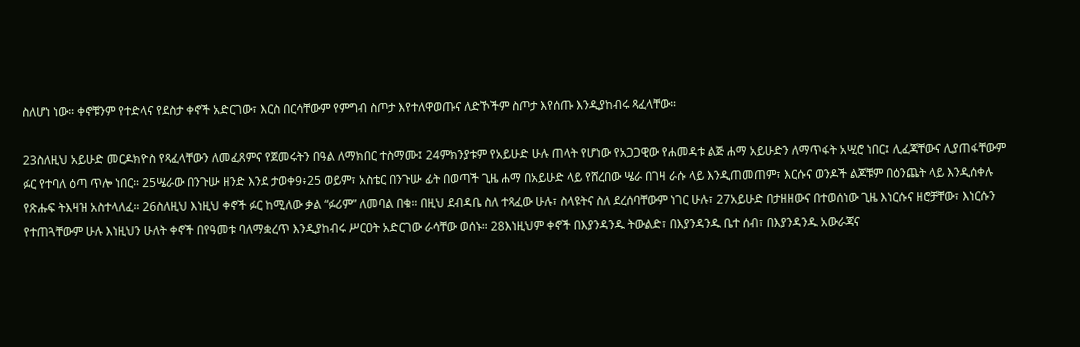ስለሆነ ነው። ቀኖቹንም የተድላና የደስታ ቀኖች አድርገው፣ እርስ በርሳቸውም የምግብ ስጦታ እየተለዋወጡና ለድኾችም ስጦታ እየሰጡ እንዲያከብሩ ጻፈላቸው።

23ስለዚህ አይሁድ መርዶክዮስ የጻፈላቸውን ለመፈጸምና የጀመሩትን በዓል ለማክበር ተስማሙ፤ 24ምክንያቱም የአይሁድ ሁሉ ጠላት የሆነው የአጋጋዊው የሐመዳቱ ልጅ ሐማ አይሁድን ለማጥፋት አሢሮ ነበር፤ ሊፈጃቸውና ሊያጠፋቸውም ፉር የተባለ ዕጣ ጥሎ ነበር። 25ሤራው በንጉሡ ዘንድ እንደ ታወቀ9፥25 ወይም፣ አስቴር በንጉሡ ፊት በወጣች ጊዜ ሐማ በአይሁድ ላይ የሸረበው ሤራ በገዛ ራሱ ላይ እንዲጠመጠም፣ እርሱና ወንዶች ልጆቹም በዕንጨት ላይ እንዲሰቀሉ የጽሑፍ ትእዛዝ አስተላለፈ። 26ስለዚህ እነዚህ ቀኖች ፉር ከሚለው ቃል “ፉሪም” ለመባል በቁ። በዚህ ደብዳቤ ስለ ተጻፈው ሁሉ፣ ስላዩትና ስለ ደረሰባቸውም ነገር ሁሉ፣ 27አይሁድ በታዘዘውና በተወሰነው ጊዜ እነርሱና ዘሮቻቸው፣ እነርሱን የተጠጓቸውም ሁሉ እነዚህን ሁለት ቀኖች በየዓመቱ ባለማቋረጥ እንዲያከብሩ ሥርዐት አድርገው ራሳቸው ወሰኑ። 28እነዚህም ቀኖች በእያንዳንዱ ትውልድ፣ በእያንዳንዱ ቤተ ሰብ፣ በእያንዳንዱ አውራጃና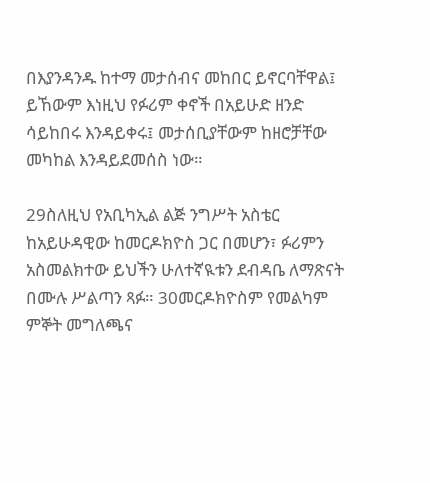በእያንዳንዱ ከተማ መታሰብና መከበር ይኖርባቸዋል፤ ይኸውም እነዚህ የፉሪም ቀኖች በአይሁድ ዘንድ ሳይከበሩ እንዳይቀሩ፤ መታሰቢያቸውም ከዘሮቻቸው መካከል እንዳይደመሰስ ነው።

29ስለዚህ የአቢካኢል ልጅ ንግሥት አስቴር ከአይሁዳዊው ከመርዶክዮስ ጋር በመሆን፣ ፉሪምን አስመልክተው ይህችን ሁለተኛዪቱን ደብዳቤ ለማጽናት በሙሉ ሥልጣን ጻፉ። 30መርዶክዮስም የመልካም ምኞት መግለጫና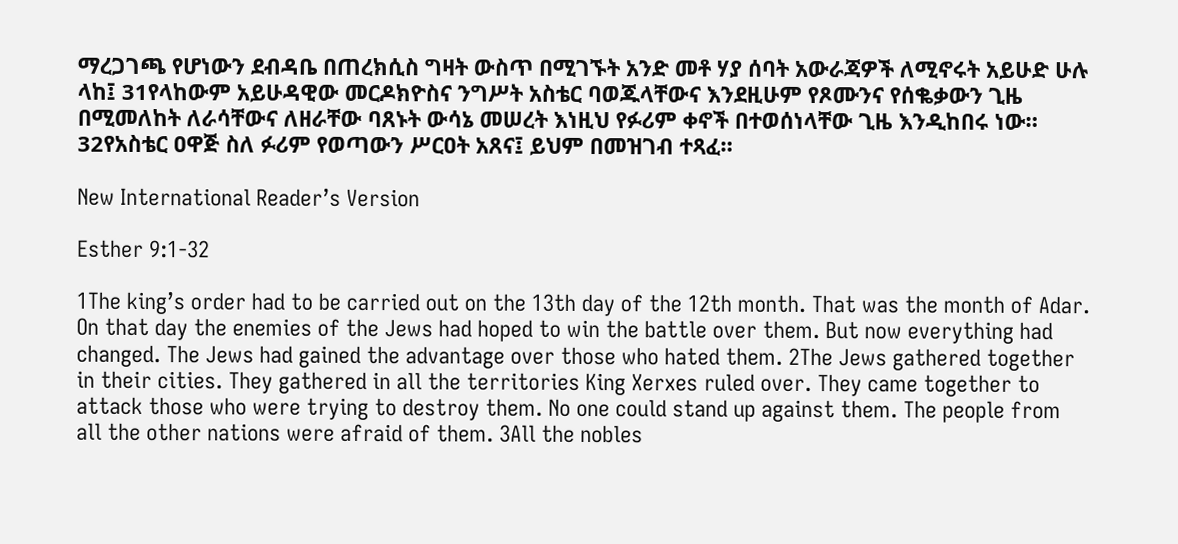ማረጋገጫ የሆነውን ደብዳቤ በጠረክሲስ ግዛት ውስጥ በሚገኙት አንድ መቶ ሃያ ሰባት አውራጃዎች ለሚኖሩት አይሁድ ሁሉ ላከ፤ 31የላከውም አይሁዳዊው መርዶክዮስና ንግሥት አስቴር ባወጁላቸውና እንደዚሁም የጾሙንና የሰቈቃውን ጊዜ በሚመለከት ለራሳቸውና ለዘራቸው ባጸኑት ውሳኔ መሠረት እነዚህ የፉሪም ቀኖች በተወሰነላቸው ጊዜ እንዲከበሩ ነው። 32የአስቴር ዐዋጅ ስለ ፉሪም የወጣውን ሥርዐት አጸና፤ ይህም በመዝገብ ተጻፈ።

New International Reader’s Version

Esther 9:1-32

1The king’s order had to be carried out on the 13th day of the 12th month. That was the month of Adar. On that day the enemies of the Jews had hoped to win the battle over them. But now everything had changed. The Jews had gained the advantage over those who hated them. 2The Jews gathered together in their cities. They gathered in all the territories King Xerxes ruled over. They came together to attack those who were trying to destroy them. No one could stand up against them. The people from all the other nations were afraid of them. 3All the nobles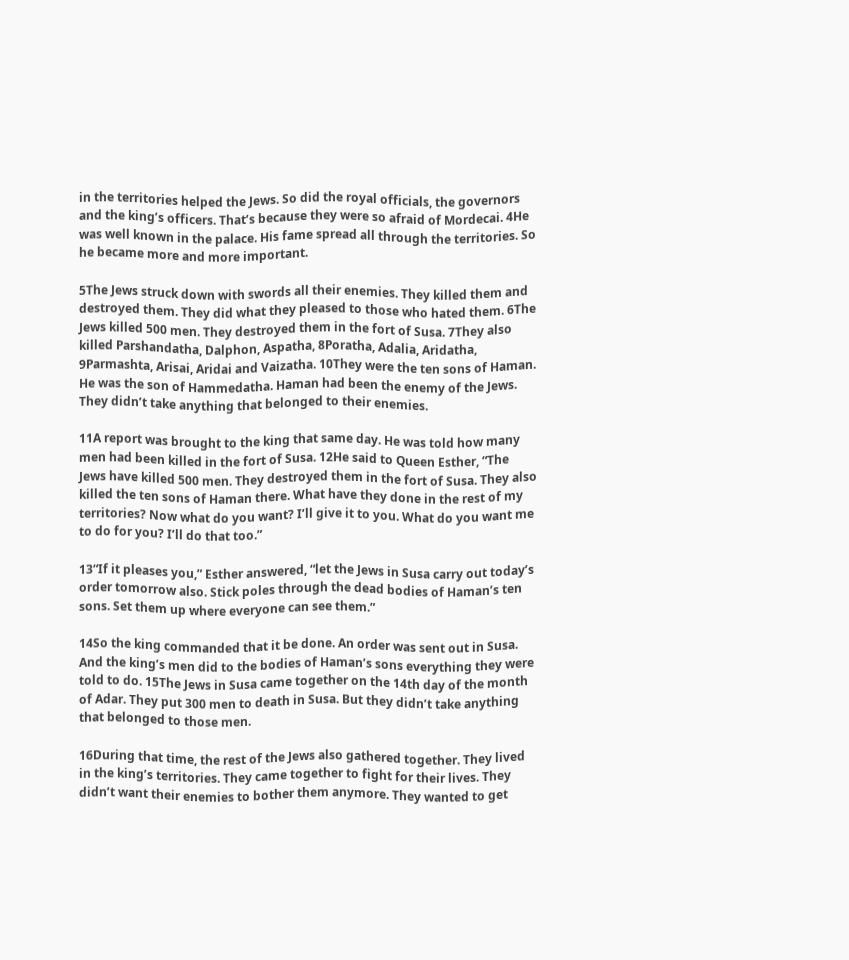in the territories helped the Jews. So did the royal officials, the governors and the king’s officers. That’s because they were so afraid of Mordecai. 4He was well known in the palace. His fame spread all through the territories. So he became more and more important.

5The Jews struck down with swords all their enemies. They killed them and destroyed them. They did what they pleased to those who hated them. 6The Jews killed 500 men. They destroyed them in the fort of Susa. 7They also killed Parshandatha, Dalphon, Aspatha, 8Poratha, Adalia, Aridatha, 9Parmashta, Arisai, Aridai and Vaizatha. 10They were the ten sons of Haman. He was the son of Hammedatha. Haman had been the enemy of the Jews. They didn’t take anything that belonged to their enemies.

11A report was brought to the king that same day. He was told how many men had been killed in the fort of Susa. 12He said to Queen Esther, “The Jews have killed 500 men. They destroyed them in the fort of Susa. They also killed the ten sons of Haman there. What have they done in the rest of my territories? Now what do you want? I’ll give it to you. What do you want me to do for you? I’ll do that too.”

13“If it pleases you,” Esther answered, “let the Jews in Susa carry out today’s order tomorrow also. Stick poles through the dead bodies of Haman’s ten sons. Set them up where everyone can see them.”

14So the king commanded that it be done. An order was sent out in Susa. And the king’s men did to the bodies of Haman’s sons everything they were told to do. 15The Jews in Susa came together on the 14th day of the month of Adar. They put 300 men to death in Susa. But they didn’t take anything that belonged to those men.

16During that time, the rest of the Jews also gathered together. They lived in the king’s territories. They came together to fight for their lives. They didn’t want their enemies to bother them anymore. They wanted to get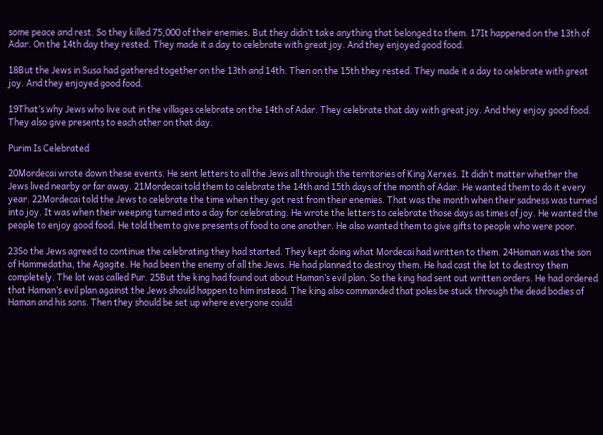some peace and rest. So they killed 75,000 of their enemies. But they didn’t take anything that belonged to them. 17It happened on the 13th of Adar. On the 14th day they rested. They made it a day to celebrate with great joy. And they enjoyed good food.

18But the Jews in Susa had gathered together on the 13th and 14th. Then on the 15th they rested. They made it a day to celebrate with great joy. And they enjoyed good food.

19That’s why Jews who live out in the villages celebrate on the 14th of Adar. They celebrate that day with great joy. And they enjoy good food. They also give presents to each other on that day.

Purim Is Celebrated

20Mordecai wrote down these events. He sent letters to all the Jews all through the territories of King Xerxes. It didn’t matter whether the Jews lived nearby or far away. 21Mordecai told them to celebrate the 14th and 15th days of the month of Adar. He wanted them to do it every year. 22Mordecai told the Jews to celebrate the time when they got rest from their enemies. That was the month when their sadness was turned into joy. It was when their weeping turned into a day for celebrating. He wrote the letters to celebrate those days as times of joy. He wanted the people to enjoy good food. He told them to give presents of food to one another. He also wanted them to give gifts to people who were poor.

23So the Jews agreed to continue the celebrating they had started. They kept doing what Mordecai had written to them. 24Haman was the son of Hammedatha, the Agagite. He had been the enemy of all the Jews. He had planned to destroy them. He had cast the lot to destroy them completely. The lot was called Pur. 25But the king had found out about Haman’s evil plan. So the king had sent out written orders. He had ordered that Haman’s evil plan against the Jews should happen to him instead. The king also commanded that poles be stuck through the dead bodies of Haman and his sons. Then they should be set up where everyone could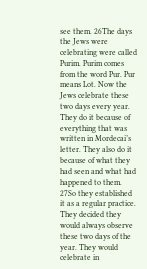see them. 26The days the Jews were celebrating were called Purim. Purim comes from the word Pur. Pur means Lot. Now the Jews celebrate these two days every year. They do it because of everything that was written in Mordecai’s letter. They also do it because of what they had seen and what had happened to them. 27So they established it as a regular practice. They decided they would always observe these two days of the year. They would celebrate in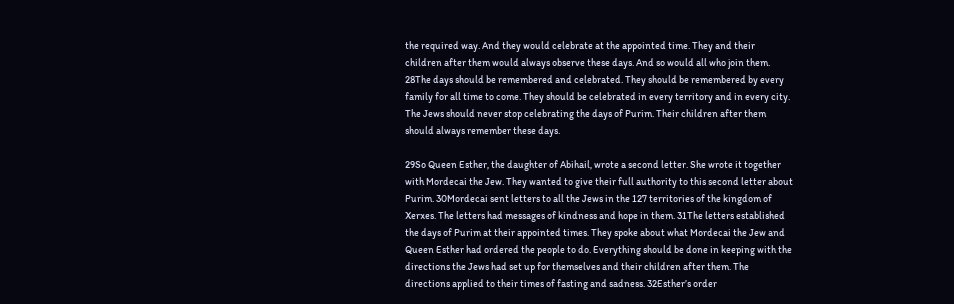the required way. And they would celebrate at the appointed time. They and their children after them would always observe these days. And so would all who join them. 28The days should be remembered and celebrated. They should be remembered by every family for all time to come. They should be celebrated in every territory and in every city. The Jews should never stop celebrating the days of Purim. Their children after them should always remember these days.

29So Queen Esther, the daughter of Abihail, wrote a second letter. She wrote it together with Mordecai the Jew. They wanted to give their full authority to this second letter about Purim. 30Mordecai sent letters to all the Jews in the 127 territories of the kingdom of Xerxes. The letters had messages of kindness and hope in them. 31The letters established the days of Purim at their appointed times. They spoke about what Mordecai the Jew and Queen Esther had ordered the people to do. Everything should be done in keeping with the directions the Jews had set up for themselves and their children after them. The directions applied to their times of fasting and sadness. 32Esther’s order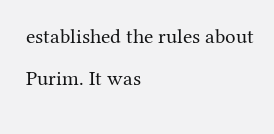established the rules about Purim. It was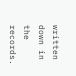written down in the records.